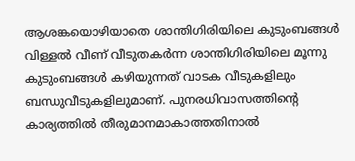ആശങ്കയൊഴിയാതെ ശാന്തിഗിരിയിലെ കുടുംബങ്ങൾ
വിള്ളൽ വീണ് വീടുതകർന്ന ശാന്തിഗിരിയിലെ മൂന്നു കുടുംബങ്ങൾ കഴിയുന്നത് വാടക വീടുകളിലും ബന്ധുവീടുകളിലുമാണ്. പുനരധിവാസത്തിന്റെ കാര്യത്തിൽ തീരുമാനമാകാത്തതിനാൽ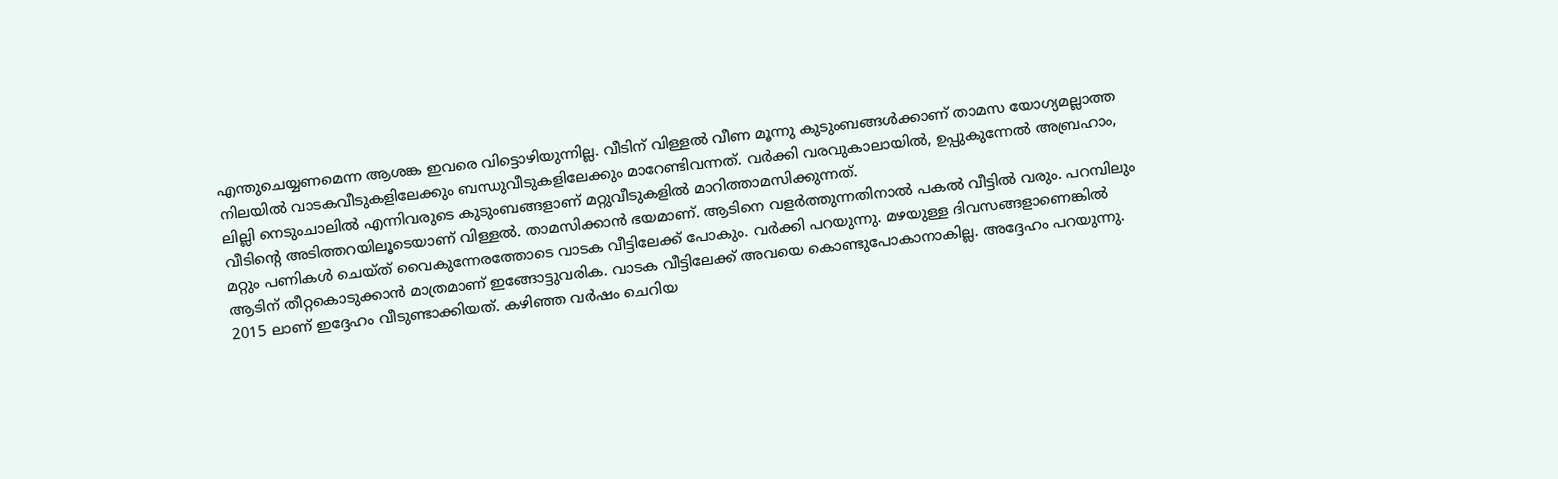എന്തുചെയ്യണമെന്ന ആശങ്ക ഇവരെ വിട്ടൊഴിയുന്നില്ല. വീടിന് വിള്ളൽ വീണ മൂന്നു കുടുംബങ്ങൾക്കാണ് താമസ യോഗ്യമല്ലാത്ത നിലയിൽ വാടകവീടുകളിലേക്കും ബന്ധുവീടുകളിലേക്കും മാറേണ്ടിവന്നത്. വർക്കി വരവുകാലായിൽ, ഉപ്പുകുന്നേൽ അബ്രഹാം, ലില്ലി നെടുംചാലിൽ എന്നിവരുടെ കുടുംബങ്ങളാണ് മറ്റുവീടുകളിൽ മാറിത്താമസിക്കുന്നത്.
വീടിന്റെ അടിത്തറയിലൂടെയാണ് വിള്ളൽ. താമസിക്കാൻ ഭയമാണ്. ആടിനെ വളർത്തുന്നതിനാൽ പകൽ വീട്ടിൽ വരും. പറമ്പിലും മറ്റും പണികൾ ചെയ്ത് വൈകുന്നേരത്തോടെ വാടക വീട്ടിലേക്ക് പോകും. വർക്കി പറയുന്നു. മഴയുള്ള ദിവസങ്ങളാണെങ്കിൽ ആടിന് തീറ്റകൊടുക്കാൻ മാത്രമാണ് ഇങ്ങോട്ടുവരിക. വാടക വീട്ടിലേക്ക് അവയെ കൊണ്ടുപോകാനാകില്ല. അദ്ദേഹം പറയുന്നു. 2015 ലാണ് ഇദ്ദേഹം വീടുണ്ടാക്കിയത്. കഴിഞ്ഞ വർഷം ചെറിയ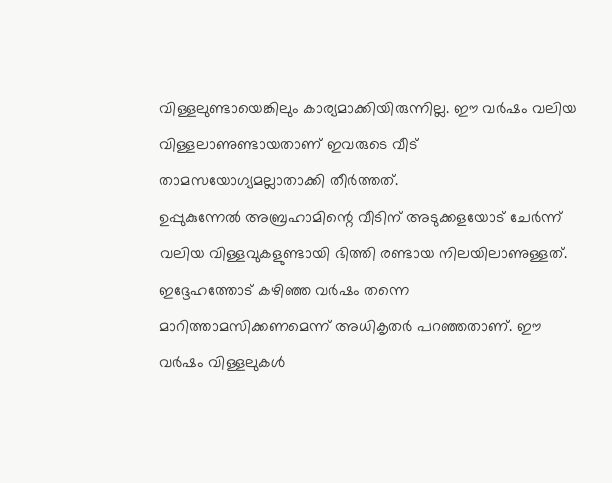വിള്ളലുണ്ടായെങ്കിലും കാര്യമാക്കിയിരുന്നില്ല. ഈ വർഷം വലിയ വിള്ളലാണുണ്ടായതാണ് ഇവരുടെ വീട് താമസയോഗ്യമല്ലാതാക്കി തീർത്തത്.
ഉപ്പുകുന്നേൽ അബ്രഹാമിന്റെ വീടിന് അടുക്കളയോട് ചേർന്ന് വലിയ വിള്ളവുകളുണ്ടായി ഭിത്തി രണ്ടായ നിലയിലാണുള്ളത്. ഇദ്ദേഹത്തോട് കഴിഞ്ഞ വർഷം തന്നെ മാറിത്താമസിക്കണമെന്ന് അധികൃതർ പറഞ്ഞതാണ്. ഈ വർഷം വിള്ളലുകൾ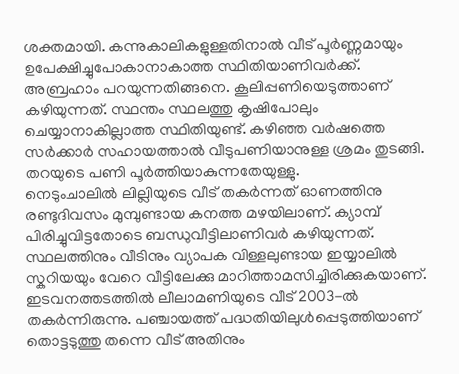ശക്തമായി. കന്നുകാലികളുള്ളതിനാൽ വീട് പൂർണ്ണമായും ഉപേക്ഷിച്ചുപോകാനാകാത്ത സ്ഥിതിയാണിവർക്ക്. അബ്രഹാം പറയുന്നതിങ്ങനെ. കൂലിപ്പണിയെടുത്താണ് കഴിയുന്നത്. സ്ഥന്തം സ്ഥലത്തു കൃഷിപോലും ചെയ്യാനാകില്ലാത്ത സ്ഥിതിയുണ്ട്. കഴിഞ്ഞ വർഷത്തെ സർക്കാർ സഹായത്താൽ വീടുപണിയാനുള്ള ശ്രമം തുടങ്ങി. തറയുടെ പണി പൂർത്തിയാകുന്നതേയുള്ളു.
നെടുംചാലിൽ ലില്ലിയുടെ വീട് തകർന്നത് ഓണത്തിനു രണ്ടുദിവസം മുമ്പുണ്ടായ കനത്ത മഴയിലാണ്. ക്യാമ്പ് പിരിച്ചുവിട്ടതോടെ ബന്ധുവീട്ടിലാണിവർ കഴിയുന്നത്. സ്ഥലത്തിനും വീടിനും വ്യാപക വിള്ളലുണ്ടായ ഇയ്യാലിൽ സ്കറിയയും വേറെ വീട്ടിലേക്കു മാറിത്താമസിച്ചിരിക്കുകയാണ്.
ഇടവനത്തടത്തിൽ ലീലാമണിയുടെ വീട് 2003-ൽ തകർന്നിരുന്നു. പഞ്ചായത്ത് പദ്ധതിയിലുൾപ്പെടുത്തിയാണ് തൊട്ടടുത്തു തന്നെ വീട് അതിനും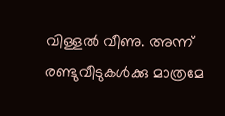വിള്ളൽ വീണു. അന്ന് രണ്ടുവീടുകൾക്കു മാത്രമേ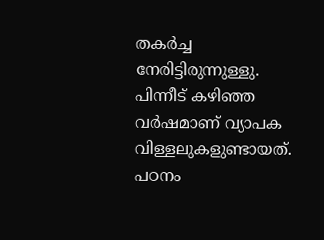തകർച്ച നേരിട്ടിരുന്നുള്ളു. പിന്നീട് കഴിഞ്ഞ വർഷമാണ് വ്യാപക വിള്ളലുകളുണ്ടായത്. പഠനം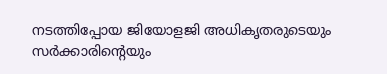നടത്തിപ്പോയ ജിയോളജി അധികൃതരുടെയും സർക്കാരിന്റെയും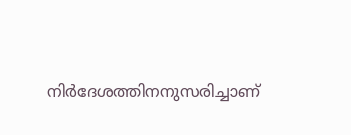നിർദേശത്തിനനുസരിച്ചാണ്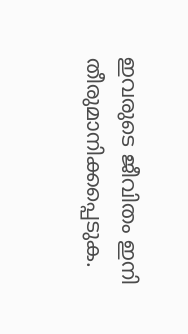ഇവരുടെ ജീവിതം ഇനി തീരുമാനിക്കപ്പെടുക.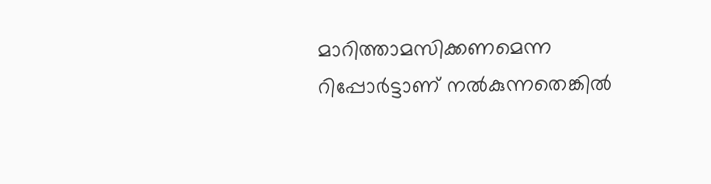മാറിത്താമസിക്കണമെന്ന റിപ്പോർട്ടാണ് നൽകുന്നതെങ്കിൽ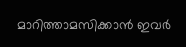മാറിത്താമസിക്കാൻ ഇവർ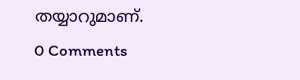തയ്യാറുമാണ്.
0 Comments